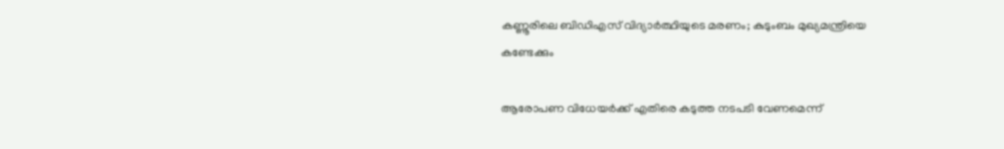കണ്ണൂരിലെ ബിഡിഎസ് വിദ്യാര്‍ത്ഥിയുടെ മരണം; കുടുംബം മുഖ്യമന്ത്രിയെ കണ്ടേക്കും

ആരോപണ വിധേയര്‍ക്ക് എതിരെ കടുത്ത നടപടി വേണമെന്ന്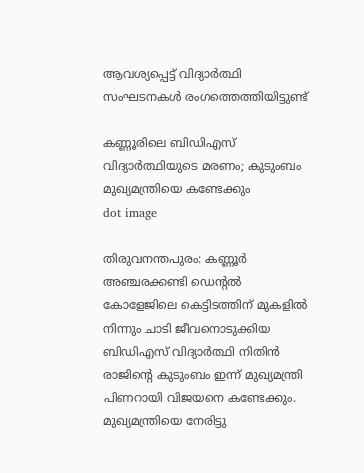ആവശ്യപ്പെട്ട് വിദ്യാര്‍ത്ഥി സംഘടനകള്‍ രംഗത്തെത്തിയിട്ടുണ്ട്

കണ്ണൂരിലെ ബിഡിഎസ് വിദ്യാര്‍ത്ഥിയുടെ മരണം; കുടുംബം മുഖ്യമന്ത്രിയെ കണ്ടേക്കും
dot image

തിരുവനന്തപുരം: കണ്ണൂർ അഞ്ചരക്കണ്ടി ഡെന്‍റല്‍ കോളേജിലെ കെട്ടിടത്തിന് മുകളിൽ നിന്നും ചാടി ജീവനൊടുക്കിയ ബിഡിഎസ് വിദ്യാർത്ഥി നിതിൻ രാജിന്‍റെ കുടുംബം ഇന്ന് മുഖ്യമന്ത്രി പിണറായി വിജയനെ കണ്ടേക്കും. മുഖ്യമന്ത്രിയെ നേരിട്ടു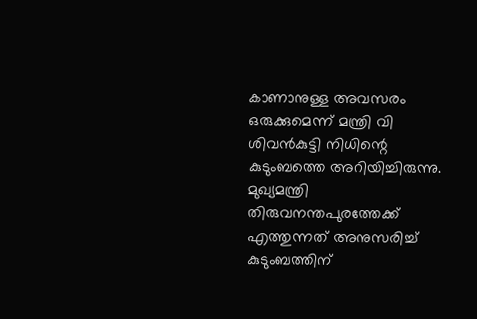കാണാനുള്ള അവസരം ഒരുക്കുമെന്ന് മന്ത്രി വി ശിവന്‍കുട്ടി നിധിന്റെ കുടുംബത്തെ അറിയിച്ചിരുന്നു. മുഖ്യമന്ത്രി തിരുവനന്തപുരത്തേക്ക് എത്തുന്നത് അനുസരിച്ച് കുടുംബത്തിന്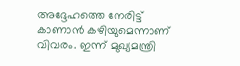അദ്ദേഹത്തെ നേരിട്ട് കാണാന്‍ കഴിയുമെന്നാണ് വിവരം. ഇന്ന് മുഖ്യമന്ത്രി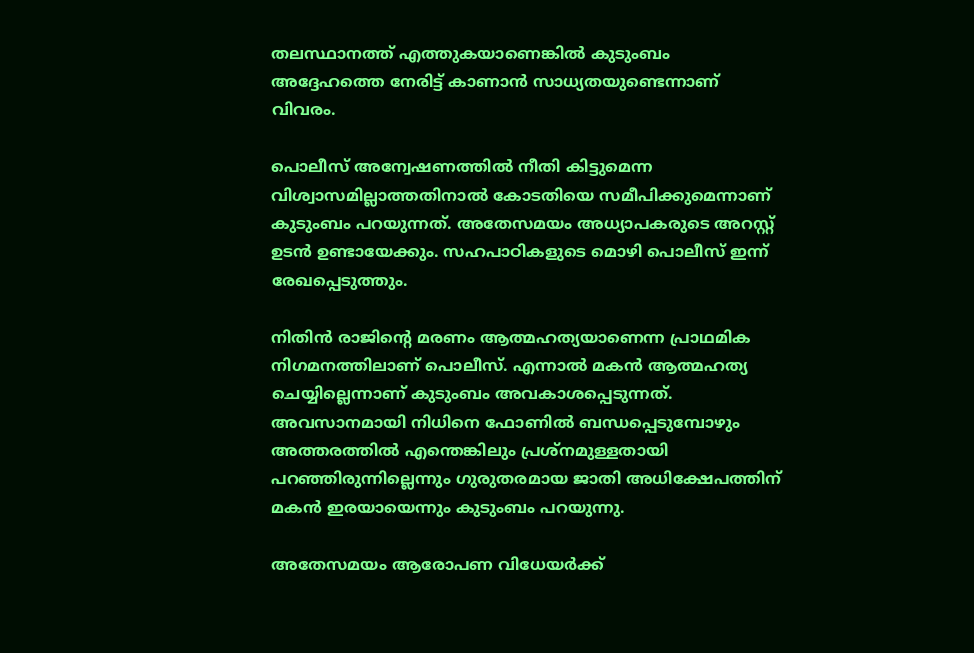തലസ്ഥാനത്ത് എത്തുകയാണെങ്കില്‍ കുടുംബം അദ്ദേഹത്തെ നേരിട്ട് കാണാന്‍ സാധ്യതയുണ്ടെന്നാണ് വിവരം.

പൊലീസ് അന്വേഷണത്തില്‍ നീതി കിട്ടുമെന്ന വിശ്വാസമില്ലാത്തതിനാല്‍ കോടതിയെ സമീപിക്കുമെന്നാണ് കുടുംബം പറയുന്നത്. അതേസമയം അധ്യാപകരുടെ അറസ്റ്റ് ഉടന്‍ ഉണ്ടായേക്കും. സഹപാഠികളുടെ മൊഴി പൊലീസ് ഇന്ന് രേഖപ്പെടുത്തും.

നിതിൻ രാജിന്റെ മരണം ആത്മഹത്യയാണെന്ന പ്രാഥമിക നിഗമനത്തിലാണ് പൊലീസ്. എന്നാല്‍ മകന്‍ ആത്മഹത്യ ചെയ്യില്ലെന്നാണ് കുടുംബം അവകാശപ്പെടുന്നത്. അവസാനമായി നിധിനെ ഫോണില്‍ ബന്ധപ്പെടുമ്പോഴും അത്തരത്തില്‍ എന്തെങ്കിലും പ്രശ്‌നമുള്ളതായി പറഞ്ഞിരുന്നില്ലെന്നും ഗുരുതരമായ ജാതി അധിക്ഷേപത്തിന് മകന്‍ ഇരയായെന്നും കുടുംബം പറയുന്നു.

അതേസമയം ആരോപണ വിധേയര്‍ക്ക്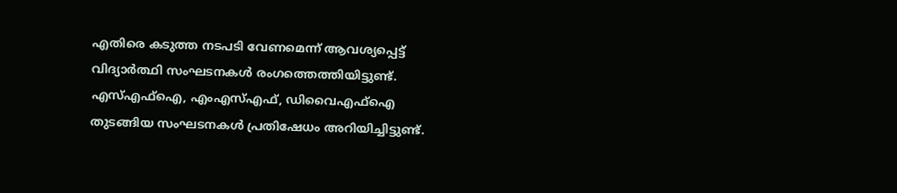എതിരെ കടുത്ത നടപടി വേണമെന്ന് ആവശ്യപ്പെട്ട് വിദ്യാര്‍ത്ഥി സംഘടനകള്‍ രംഗത്തെത്തിയിട്ടുണ്ട്. എസ്എഫ്‌ഐ, എംഎസ്എഫ്, ഡിവൈഎഫ്‌ഐ തുടങ്ങിയ സംഘടനകള്‍ പ്രതിഷേധം അറിയിച്ചിട്ടുണ്ട്.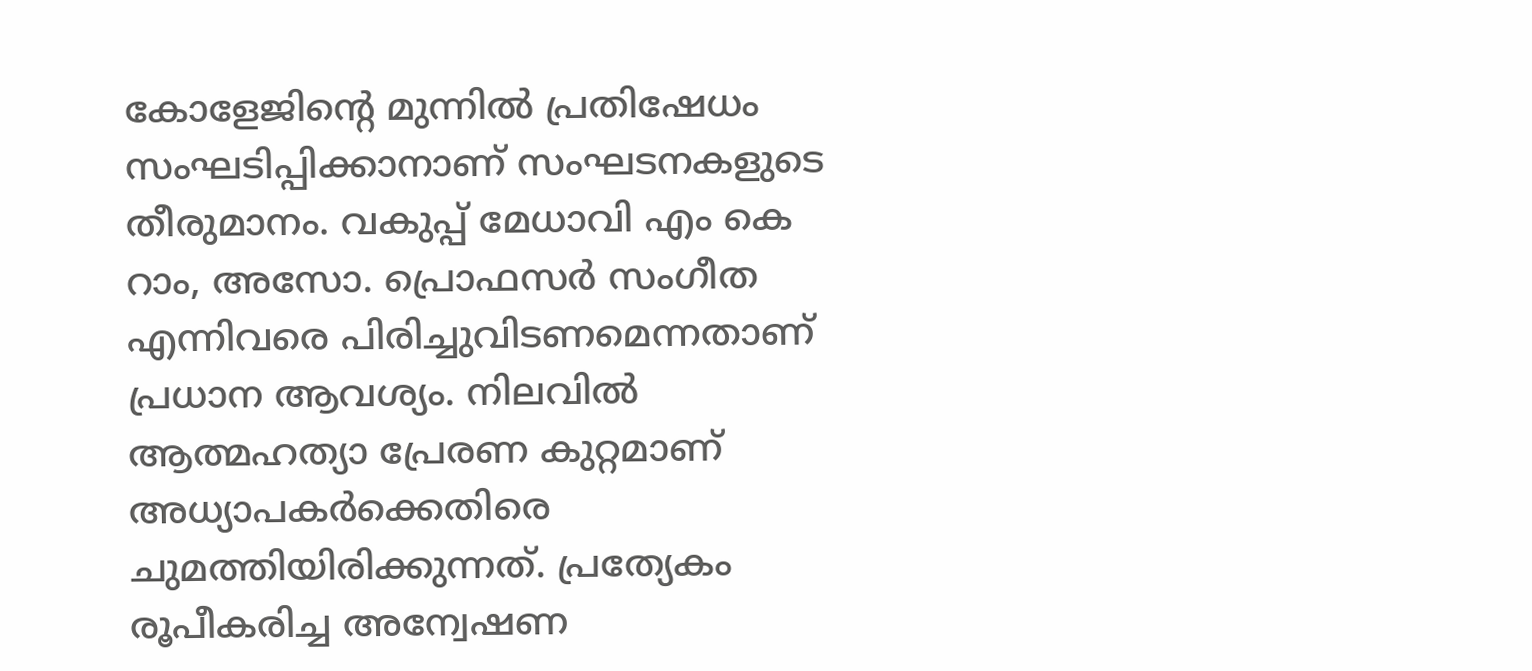കോളേജിന്റെ മുന്നില്‍ പ്രതിഷേധം സംഘടിപ്പിക്കാനാണ് സംഘടനകളുടെ തീരുമാനം. വകുപ്പ് മേധാവി എം കെ റാം, അസോ. പ്രൊഫസര്‍ സംഗീത എന്നിവരെ പിരിച്ചുവിടണമെന്നതാണ് പ്രധാന ആവശ്യം. നിലവില്‍ ആത്മഹത്യാ പ്രേരണ കുറ്റമാണ് അധ്യാപകര്‍ക്കെതിരെ ചുമത്തിയിരിക്കുന്നത്. പ്രത്യേകം രൂപീകരിച്ച അന്വേഷണ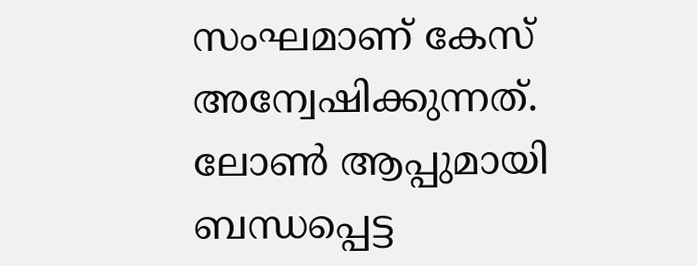സംഘമാണ് കേസ് അന്വേഷിക്കുന്നത്. ലോണ്‍ ആപ്പുമായി ബന്ധപ്പെട്ട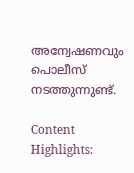അന്വേഷണവും പൊലീസ് നടത്തുന്നുണ്ട്.

Content Highlights: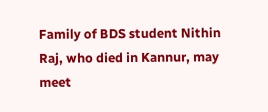Family of BDS student Nithin Raj, who died in Kannur, may meet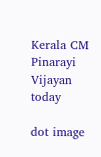Kerala CM Pinarayi Vijayan today

dot image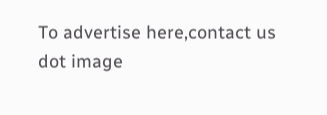To advertise here,contact us
dot image